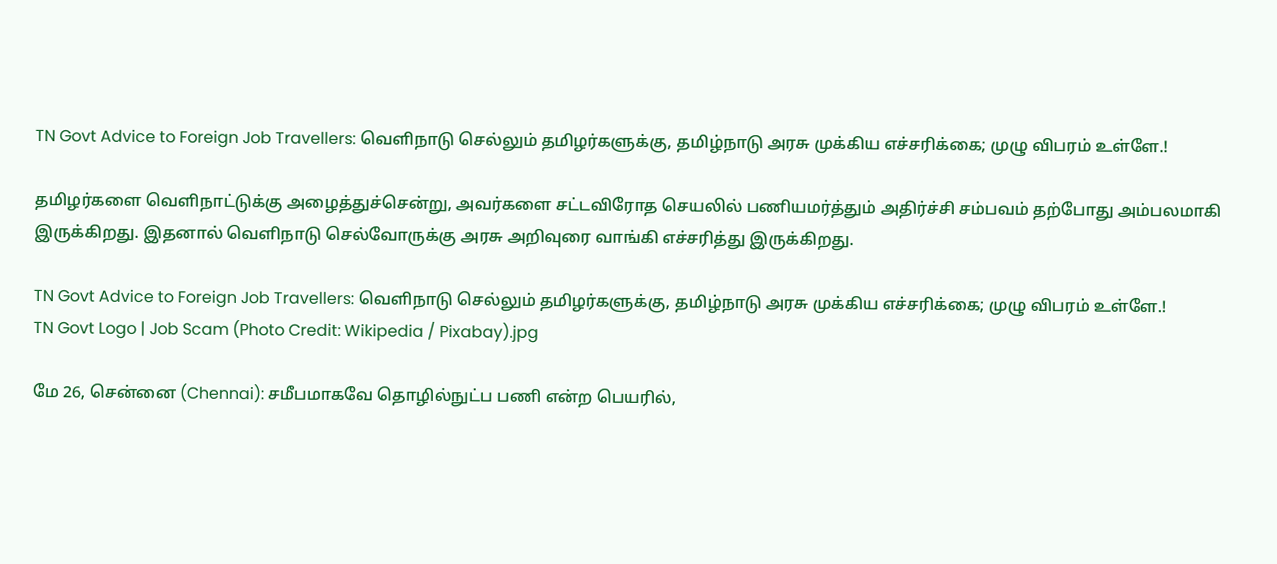TN Govt Advice to Foreign Job Travellers: வெளிநாடு செல்லும் தமிழர்களுக்கு, தமிழ்நாடு அரசு முக்கிய எச்சரிக்கை; முழு விபரம் உள்ளே.!

தமிழர்களை வெளிநாட்டுக்கு அழைத்துச்சென்று, அவர்களை சட்டவிரோத செயலில் பணியமர்த்தும் அதிர்ச்சி சம்பவம் தற்போது அம்பலமாகி இருக்கிறது. இதனால் வெளிநாடு செல்வோருக்கு அரசு அறிவுரை வாங்கி எச்சரித்து இருக்கிறது.

TN Govt Advice to Foreign Job Travellers: வெளிநாடு செல்லும் தமிழர்களுக்கு, தமிழ்நாடு அரசு முக்கிய எச்சரிக்கை; முழு விபரம் உள்ளே.!
TN Govt Logo | Job Scam (Photo Credit: Wikipedia / Pixabay).jpg

மே 26, சென்னை (Chennai): சமீபமாகவே தொழில்நுட்ப பணி என்ற பெயரில்,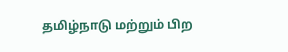தமிழ்நாடு மற்றும் பிற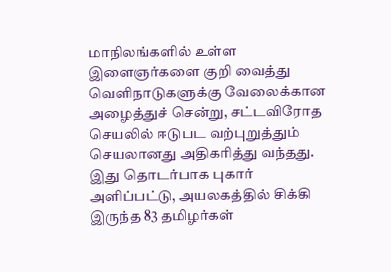மாநிலங்களில் உள்ள இளைஞர்களை குறி வைத்து வெளிநாடுகளுக்கு வேலைக்கான அழைத்துச் சென்று, சட்டவிரோத செயலில் ஈடுபட வற்புறுத்தும் செயலானது அதிகரித்து வந்தது. இது தொடர்பாக புகார் அளிப்பட்டு, அயலகத்தில் சிக்கி இருந்த 83 தமிழர்கள்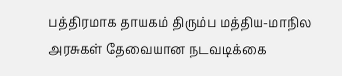பத்திரமாக தாயகம் திரும்ப மத்திய-மாநில அரசுகள் தேவையான நடவடிக்கை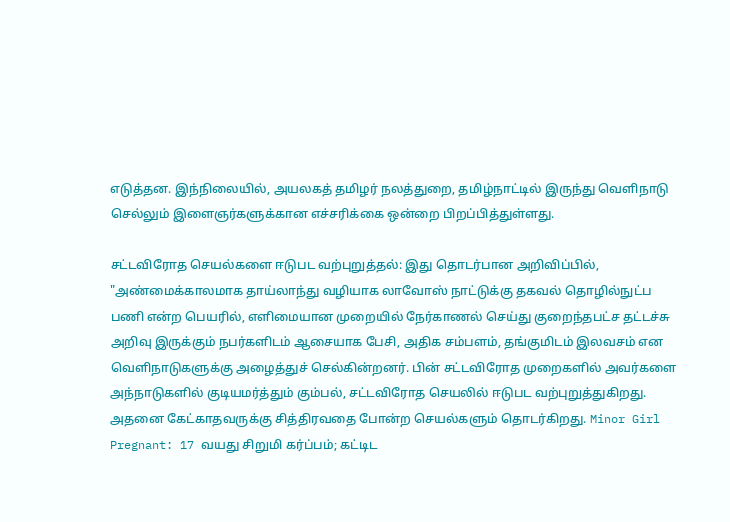எடுத்தன. இந்நிலையில், அயலகத் தமிழர் நலத்துறை, தமிழ்நாட்டில் இருந்து வெளிநாடு செல்லும் இளைஞர்களுக்கான எச்சரிக்கை ஒன்றை பிறப்பித்துள்ளது.

சட்டவிரோத செயல்களை ஈடுபட வற்புறுத்தல்: இது தொடர்பான அறிவிப்பில், "அண்மைக்காலமாக தாய்லாந்து வழியாக லாவோஸ் நாட்டுக்கு தகவல் தொழில்நுட்ப பணி என்ற பெயரில், எளிமையான முறையில் நேர்காணல் செய்து குறைந்தபட்ச தட்டச்சு அறிவு இருக்கும் நபர்களிடம் ஆசையாக பேசி, அதிக சம்பளம், தங்குமிடம் இலவசம் என வெளிநாடுகளுக்கு அழைத்துச் செல்கின்றனர். பின் சட்டவிரோத முறைகளில் அவர்களை அந்நாடுகளில் குடியமர்த்தும் கும்பல், சட்டவிரோத செயலில் ஈடுபட வற்புறுத்துகிறது. அதனை கேட்காதவருக்கு சித்திரவதை போன்ற செயல்களும் தொடர்கிறது. Minor Girl Pregnant: 17 வயது சிறுமி கர்ப்பம்; கட்டிட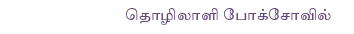தொழிலாளி போக்சோவில்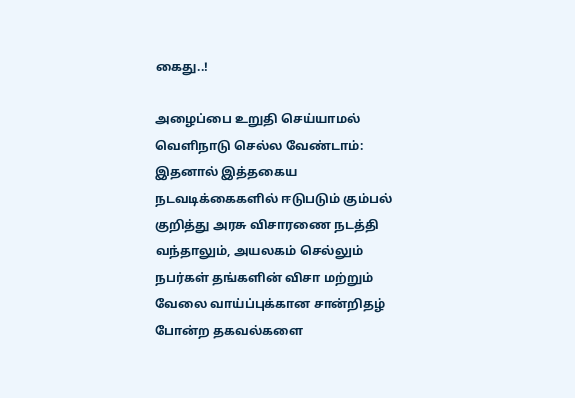கைது..!

அழைப்பை உறுதி செய்யாமல் வெளிநாடு செல்ல வேண்டாம்: இதனால் இத்தகைய நடவடிக்கைகளில் ஈடுபடும் கும்பல் குறித்து அரசு விசாரணை நடத்தி வந்தாலும், அயலகம் செல்லும் நபர்கள் தங்களின் விசா மற்றும் வேலை வாய்ப்புக்கான சான்றிதழ் போன்ற தகவல்களை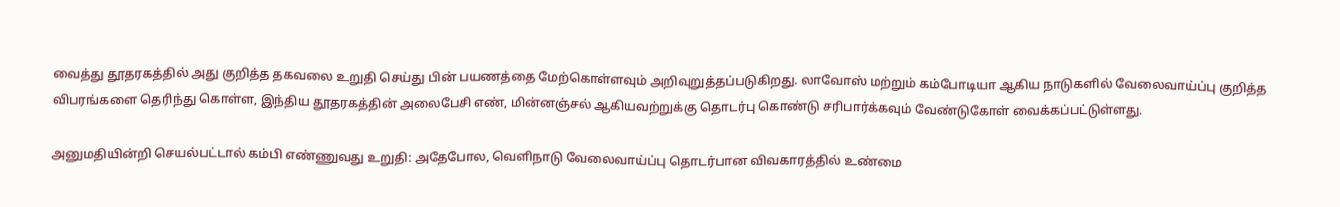வைத்து தூதரகத்தில் அது குறித்த தகவலை உறுதி செய்து பின் பயணத்தை மேற்கொள்ளவும் அறிவுறுத்தப்படுகிறது. லாவோஸ் மற்றும் கம்போடியா ஆகிய நாடுகளில் வேலைவாய்ப்பு குறித்த விபரங்களை தெரிந்து கொள்ள, இந்திய தூதரகத்தின் அலைபேசி எண், மின்னஞ்சல் ஆகியவற்றுக்கு தொடர்பு கொண்டு சரிபார்க்கவும் வேண்டுகோள் வைக்கப்பட்டுள்ளது.

அனுமதியின்றி செயல்பட்டால் கம்பி எண்ணுவது உறுதி: அதேபோல, வெளிநாடு வேலைவாய்ப்பு தொடர்பான விவகாரத்தில் உண்மை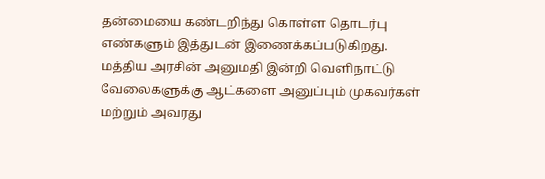தன்மையை கண்டறிந்து கொள்ள தொடர்பு எண்களும் இத்துடன் இணைக்கப்படுகிறது. மத்திய அரசின் அனுமதி இன்றி வெளிநாட்டு வேலைகளுக்கு ஆட்களை அனுப்பும் முகவர்கள் மற்றும் அவரது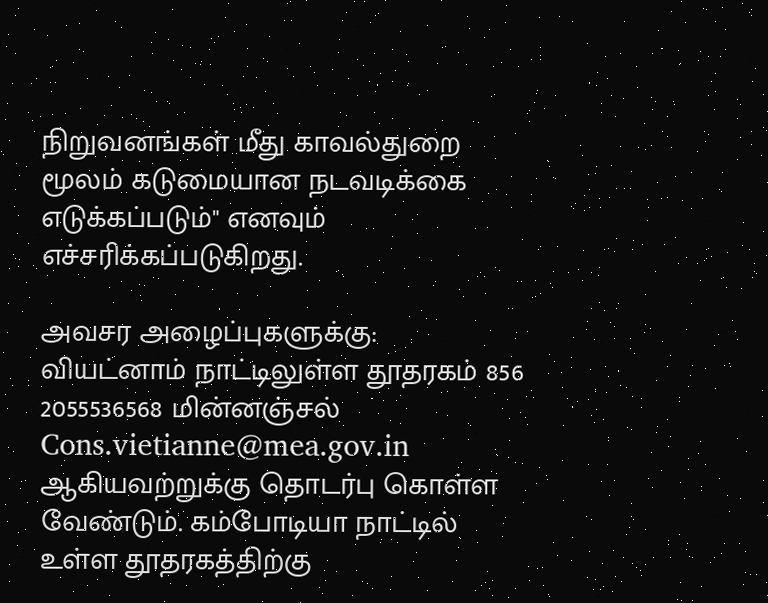நிறுவனங்கள் மீது காவல்துறை மூலம் கடுமையான நடவடிக்கை எடுக்கப்படும்" எனவும் எச்சரிக்கப்படுகிறது.

அவசர அழைப்புகளுக்கு: வியட்னாம் நாட்டிலுள்ள தூதரகம் 856 2055536568 மின்னஞ்சல் Cons.vietianne@mea.gov.in ஆகியவற்றுக்கு தொடர்பு கொள்ள வேண்டும். கம்போடியா நாட்டில் உள்ள தூதரகத்திற்கு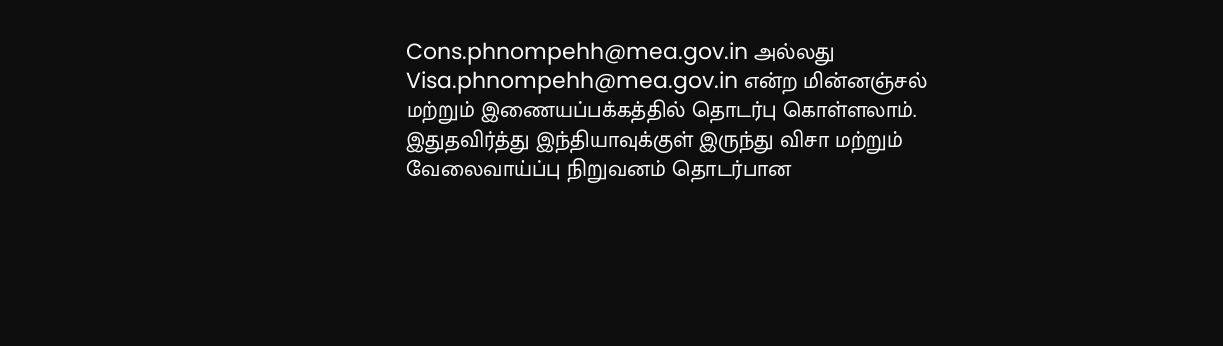Cons.phnompehh@mea.gov.in அல்லது Visa.phnompehh@mea.gov.in என்ற மின்னஞ்சல் மற்றும் இணையப்பக்கத்தில் தொடர்பு கொள்ளலாம். இதுதவிர்த்து இந்தியாவுக்குள் இருந்து விசா மற்றும் வேலைவாய்ப்பு நிறுவனம் தொடர்பான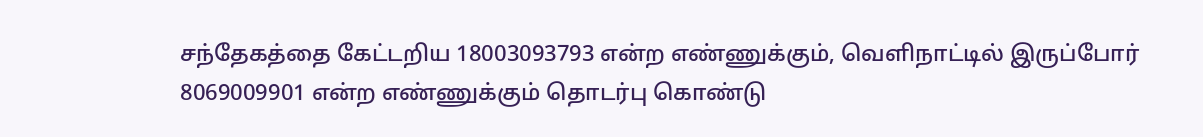சந்தேகத்தை கேட்டறிய 18003093793 என்ற எண்ணுக்கும், வெளிநாட்டில் இருப்போர் 8069009901 என்ற எண்ணுக்கும் தொடர்பு கொண்டு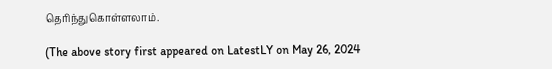தெரிந்துகொள்ளலாம்.

(The above story first appeared on LatestLY on May 26, 2024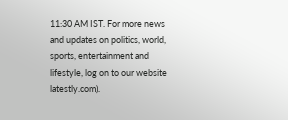11:30 AM IST. For more news and updates on politics, world, sports, entertainment and lifestyle, log on to our website latestly.com).